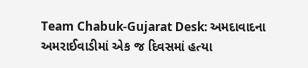Team Chabuk-Gujarat Desk: અમદાવાદના અમરાઈવાડીમાં એક જ દિવસમાં હત્યા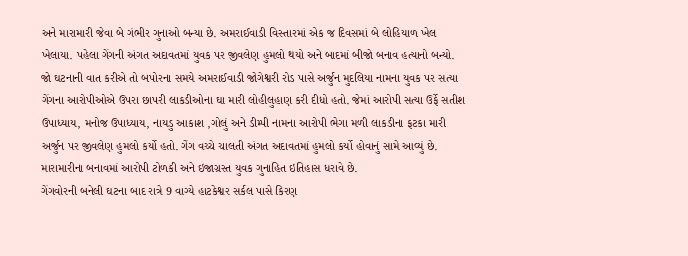અને મારામારી જેવા બે ગંભીર ગુનાઓ બન્યા છે. અમરાઈવાડી વિસ્તારમાં એક જ દિવસમાં બે લોહિયાળ ખેલ ખેલાયા. પહેલા ગેંગની અંગત અદાવતમાં યુવક પર જીવલેણ હુમલો થયો અને બાદમાં બીજો બનાવ હત્યાનો બન્યો.
જો ઘટનાની વાત કરીએ તો બપોરના સમયે અમરાઈવાડી જોગેશ્વરી રોડ પાસે અર્જુન મુદલિયા નામના યુવક પર સત્યા ગેંગના આરોપીઓએ ઉપરા છાપરી લાકડીઓના ઘા મારી લોહીલુહાણ કરી દીધો હતો. જેમાં આરોપી સત્યા ઉર્ફે સતીશ ઉપાધ્યાય, મનોજ ઉપાધ્યાય, નાયડુ આકાશ ,ગોલું અને ડીમ્પી નામના આરોપી ભેગા મળી લાકડીના ફટકા મારી અર્જુન પર જીવલેણ હુમલો કર્યો હતો. ગેંગ વચ્ચે ચાલતી અંગત અદાવતમાં હુમલો કર્યો હોવાનું સામે આવ્યું છે. મારામારીના બનાવમાં આરોપી ટોળકી અને ઇજાગ્રસ્ત યુવક ગુનાહિત ઇતિહાસ ધરાવે છે.
ગેંગવોરની બનેલી ઘટના બાદ રાત્રે 9 વાગ્યે હાટકેશ્વર સર્કલ પાસે કિરણ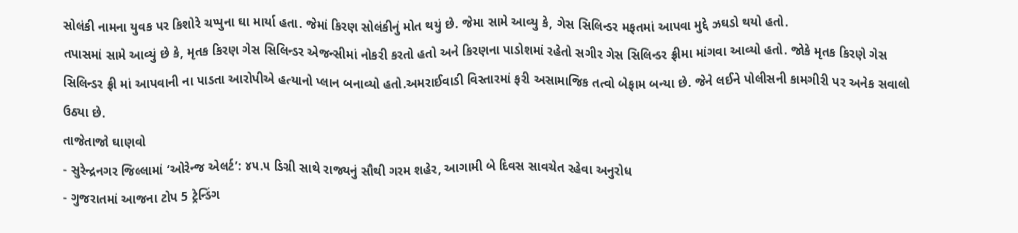સોલંકી નામના યુવક પર કિશોરે ચપ્પુના ઘા માર્યા હતા. જેમાં કિરણ સોલંકીનું મોત થયું છે. જેમા સામે આવ્યુ કે, ગેસ સિલિન્ડર મફતમાં આપવા મુદ્દે ઝઘડો થયો હતો.
તપાસમાં સામે આવ્યું છે કે, મૃતક કિરણ ગેસ સિલિન્ડર એજન્સીમાં નોકરી કરતો હતો અને કિરણના પાડોશમાં રહેતો સગીર ગેસ સિલિન્ડર ફ્રીમા માંગવા આવ્યો હતો. જોકે મૃતક કિરણે ગેસ સિલિન્ડર ફ્રી માં આપવાની ના પાડતા આરોપીએ હત્યાનો પ્લાન બનાવ્યો હતો.અમરાઈવાડી વિસ્તારમાં ફરી અસામાજિક તત્વો બેફામ બન્યા છે. જેને લઈને પોલીસની કામગીરી પર અનેક સવાલો ઉઠ્યા છે.
તાજેતાજો ઘાણવો
- સુરેન્દ્રનગર જિલ્લામાં ‘ઓરેન્જ એલર્ટ’: ૪૫.૫ ડિગ્રી સાથે રાજ્યનું સૌથી ગરમ શહેર, આગામી બે દિવસ સાવચેત રહેવા અનુરોધ
- ગુજરાતમાં આજના ટોપ 5 ટ્રેન્ડિંગ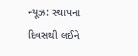ન્યૂઝ: સ્થાપના દિવસથી લઈને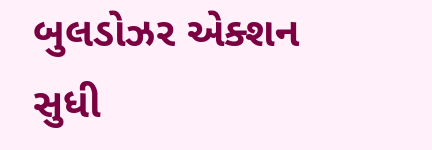બુલડોઝર એક્શન સુધી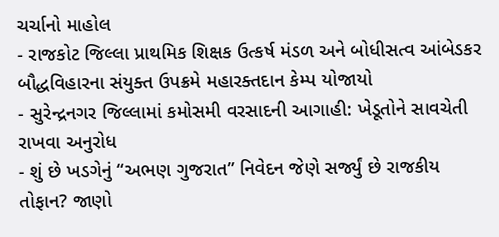ચર્ચાનો માહોલ
- રાજકોટ જિલ્લા પ્રાથમિક શિક્ષક ઉત્કર્ષ મંડળ અને બોધીસત્વ આંબેડકર બૌદ્ધવિહારના સંયુક્ત ઉપક્રમે મહારક્તદાન કેમ્પ યોજાયો
- સુરેન્દ્રનગર જિલ્લામાં કમોસમી વરસાદની આગાહી: ખેડૂતોને સાવચેતી રાખવા અનુરોધ
- શું છે ખડગેનું “અભણ ગુજરાત” નિવેદન જેણે સર્જ્યું છે રાજકીય તોફાન? જાણો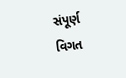સંપૂર્ણ વિગત